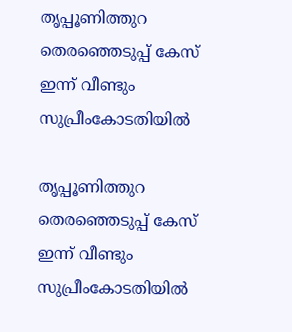തൃപ്പൂണിത്തുറ തെരഞ്ഞെടുപ്പ് കേസ് ഇന്ന് വീണ്ടും സുപ്രീംകോടതിയില്‍

തൃപ്പൂണിത്തുറ തെരഞ്ഞെടുപ്പ് കേസ് ഇന്ന് വീണ്ടും സുപ്രീംകോടതിയില്‍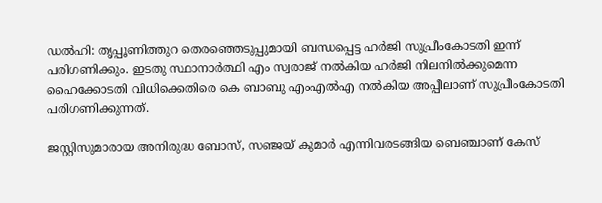ഡല്‍ഹി: തൃപ്പൂണിത്തുറ തെരഞ്ഞെടുപ്പുമായി ബന്ധപ്പെട്ട ഹര്‍ജി സുപ്രീംകോടതി ഇന്ന് പരിഗണിക്കും. ഇടതു സ്ഥാനാര്‍ത്ഥി എം സ്വരാജ് നല്‍കിയ ഹര്‍ജി നിലനില്‍ക്കുമെന്ന ഹൈക്കോടതി വിധിക്കെതിരെ കെ ബാബു എംഎല്‍എ നല്‍കിയ അപ്പീലാണ് സുപ്രീംകോടതി പരിഗണിക്കുന്നത്.

ജസ്റ്റിസുമാരായ അനിരുദ്ധ ബോസ്, സഞ്ജയ് കുമാര്‍ എന്നിവരടങ്ങിയ ബെഞ്ചാണ് കേസ്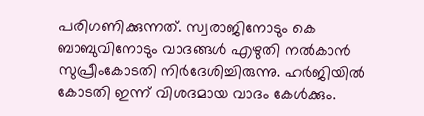പരിഗണിക്കുന്നത്. സ്വരാജിനോടും കെ ബാബുവിനോടും വാദങ്ങള്‍ എഴുതി നല്‍കാന്‍ സുപ്രീംകോടതി നിര്‍ദേശിച്ചിരുന്നു. ഹര്‍ജിയില്‍ കോടതി ഇന്ന് വിശദമായ വാദം കേള്‍ക്കും.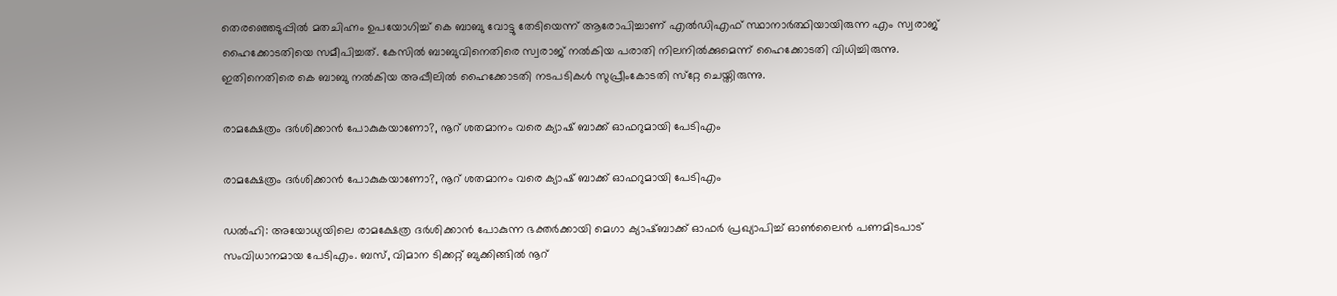തെരഞ്ഞെടുപ്പില്‍ മതചിഹ്നം ഉപയോഗിച്ച് കെ ബാബു വോട്ടു തേടിയെന്ന് ആരോപിച്ചാണ് എല്‍ഡിഎഫ് സ്ഥാനാര്‍ത്ഥിയായിരുന്ന എം സ്വരാജ് ഹൈക്കോടതിയെ സമീപിച്ചത്. കേസില്‍ ബാബുവിനെതിരെ സ്വരാജ് നല്‍കിയ പരാതി നിലനില്‍ക്കുമെന്ന് ഹൈക്കോടതി വിധിച്ചിരുന്നു. ഇതിനെതിരെ കെ ബാബു നല്‍കിയ അപ്പീലിൽ ഹൈക്കോടതി നടപടികൾ സുപ്രീംകോടതി സ്‌റ്റേ ചെയ്തിരുന്നു.

രാമക്ഷേത്രം ദര്‍ശിക്കാന്‍ പോകുകയാണോ?, നൂറ് ശതമാനം വരെ ക്യാഷ് ബാക്ക് ഓഫറുമായി പേടിഎം

രാമക്ഷേത്രം ദര്‍ശിക്കാന്‍ പോകുകയാണോ?, നൂറ് ശതമാനം വരെ ക്യാഷ് ബാക്ക് ഓഫറുമായി പേടിഎം

ഡല്‍ഹി: അയോധ്യയിലെ രാമക്ഷേത്ര ദര്‍ശിക്കാന്‍ പോകുന്ന ഭക്തര്‍ക്കായി മെഗാ ക്യാഷ്ബാക്ക് ഓഫര്‍ പ്രഖ്യാപിച്ച് ഓണ്‍ലൈന്‍ പണമിടപാട് സംവിധാനമായ പേടിഎം. ബസ്, വിമാന ടിക്കറ്റ് ബുക്കിങ്ങില്‍ നൂറ്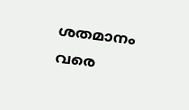ശതമാനം വരെ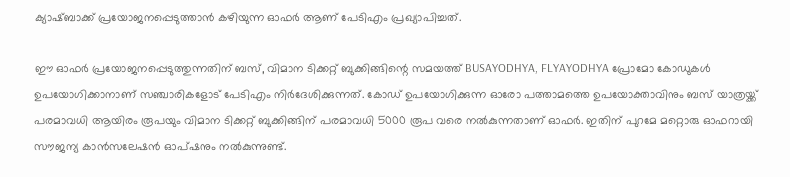ക്യാഷ്ബാക്ക് പ്രയോജനപ്പെടുത്താന്‍ കഴിയുന്ന ഓഫര്‍ ആണ് പേടിഎം പ്രഖ്യാപിച്ചത്.

ഈ ഓഫര്‍ പ്രയോജനപ്പെടുത്തുന്നതിന് ബസ്, വിമാന ടിക്കറ്റ് ബുക്കിങ്ങിന്റെ സമയത്ത് BUSAYODHYA, FLYAYODHYA പ്രോമോ കോഡുകള്‍ ഉപയോഗിക്കാനാണ് സഞ്ചാരികളോട് പേടിഎം നിര്‍ദേശിക്കുന്നത്. കോഡ് ഉപയോഗിക്കുന്ന ഓരോ പത്താമത്തെ ഉപയോക്താവിനും ബസ് യാത്രയ്ക്ക് പരമാവധി ആയിരം രൂപയും വിമാന ടിക്കറ്റ് ബുക്കിങ്ങിന് പരമാവധി 5000 രൂപ വരെ നല്‍കുന്നതാണ് ഓഫര്‍. ഇതിന് പുറമേ മറ്റൊരു ഓഫറായി സൗജന്യ കാന്‍സലേഷന്‍ ഓപ്ഷനും നല്‍കുന്നുണ്ട്.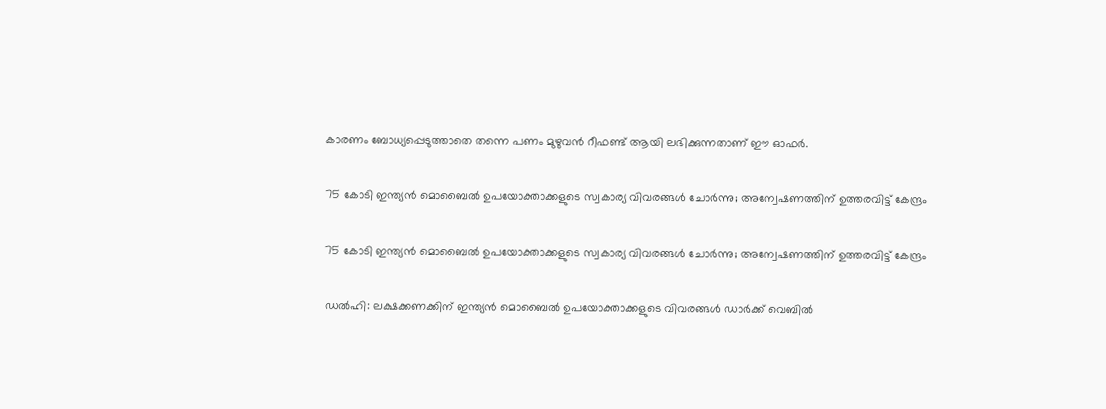കാരണം ബോധ്യപ്പെടുത്താതെ തന്നെ പണം മുഴുവന്‍ റീഫണ്ട് ആയി ലഭിക്കുന്നതാണ് ഈ ഓഫര്‍.

75 കോടി ഇന്ത്യന്‍ മൊബൈല്‍ ഉപയോക്താക്കളുടെ സ്വകാര്യ വിവരങ്ങള്‍ ചോര്‍ന്നു; അന്വേഷണത്തിന് ഉത്തരവിട്ട് കേന്ദ്രം

75 കോടി ഇന്ത്യന്‍ മൊബൈല്‍ ഉപയോക്താക്കളുടെ സ്വകാര്യ വിവരങ്ങള്‍ ചോര്‍ന്നു; അന്വേഷണത്തിന് ഉത്തരവിട്ട് കേന്ദ്രം

ഡല്‍ഹി: ലക്ഷക്കണക്കിന് ഇന്ത്യന്‍ മൊബൈല്‍ ഉപയോക്താക്കളുടെ വിവരങ്ങള്‍ ഡാര്‍ക്ക് വെബില്‍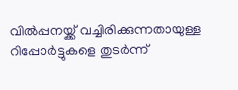വില്‍പ്പനയ്ക്ക് വച്ചിരിക്കുന്നതായുള്ള റിപ്പോര്‍ട്ടുകളെ തുടര്‍ന്ന്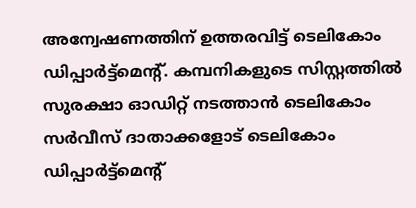അന്വേഷണത്തിന് ഉത്തരവിട്ട് ടെലികോം ഡിപ്പാര്‍ട്ട്‌മെന്റ്. കമ്പനികളുടെ സിസ്റ്റത്തില്‍ സുരക്ഷാ ഓഡിറ്റ് നടത്താന്‍ ടെലികോം സര്‍വീസ് ദാതാക്കളോട് ടെലികോം ഡിപ്പാര്‍ട്ട്‌മെന്റ്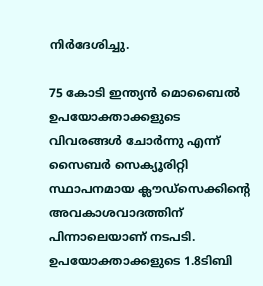നിര്‍ദേശിച്ചു.

75 കോടി ഇന്ത്യന്‍ മൊബൈല്‍ ഉപയോക്താക്കളുടെ വിവരങ്ങള്‍ ചോര്‍ന്നു എന്ന് സൈബര്‍ സെക്യൂരിറ്റി സ്ഥാപനമായ ക്ലൗഡ്‌സെക്കിന്റെ അവകാശവാദത്തിന് പിന്നാലെയാണ് നടപടി. ഉപയോക്താക്കളുടെ 1.8ടിബി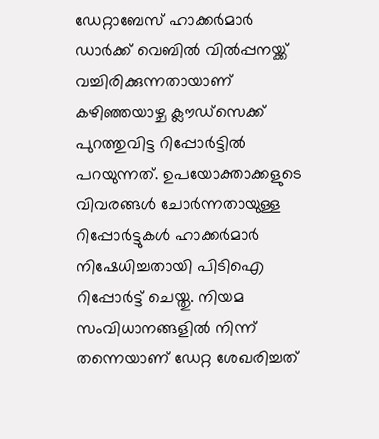ഡേറ്റാബേസ് ഹാക്കര്‍മാര്‍ ഡാര്‍ക്ക് വെബില്‍ വില്‍പ്പനയ്ക്ക് വച്ചിരിക്കുന്നതായാണ് കഴിഞ്ഞയാഴ്ച ക്ലൗഡ്‌സെക്ക് പുറത്തുവിട്ട റിപ്പോര്‍ട്ടില്‍ പറയുന്നത്. ഉപയോക്താക്കളുടെ വിവരങ്ങള്‍ ചോര്‍ന്നതായുള്ള റിപ്പോര്‍ട്ടുകള്‍ ഹാക്കര്‍മാര്‍ നിഷേധിച്ചതായി പിടിഐ റിപ്പോര്‍ട്ട് ചെയ്തു. നിയമ സംവിധാനങ്ങളില്‍ നിന്ന് തന്നെയാണ് ഡേറ്റ ശേഖരിച്ചത്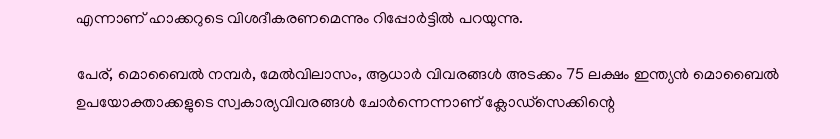എന്നാണ് ഹാക്കറുടെ വിശദീകരണമെന്നും റിപ്പോര്‍ട്ടില്‍ പറയുന്നു.

പേര്, മൊബൈല്‍ നമ്പര്‍, മേല്‍വിലാസം, ആധാര്‍ വിവരങ്ങള്‍ അടക്കം 75 ലക്ഷം ഇന്ത്യന്‍ മൊബൈല്‍ ഉപയോക്താക്കളുടെ സ്വകാര്യവിവരങ്ങള്‍ ചോര്‍ന്നെന്നാണ് ക്ലോഡ്‌സെക്കിന്റെ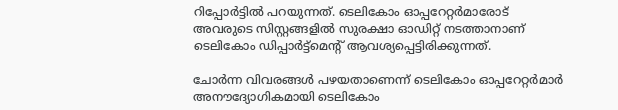റിപ്പോര്‍ട്ടില്‍ പറയുന്നത്. ടെലികോം ഓപ്പറേറ്റര്‍മാരോട് അവരുടെ സിസ്റ്റങ്ങളില്‍ സുരക്ഷാ ഓഡിറ്റ് നടത്താനാണ് ടെലികോം ഡിപ്പാര്‍ട്ട്‌മെന്റ് ആവശ്യപ്പെട്ടിരിക്കുന്നത്.

ചോര്‍ന്ന വിവരങ്ങള്‍ പഴയതാണെന്ന് ടെലികോം ഓപ്പറേറ്റര്‍മാര്‍ അനൗദ്യോഗികമായി ടെലികോം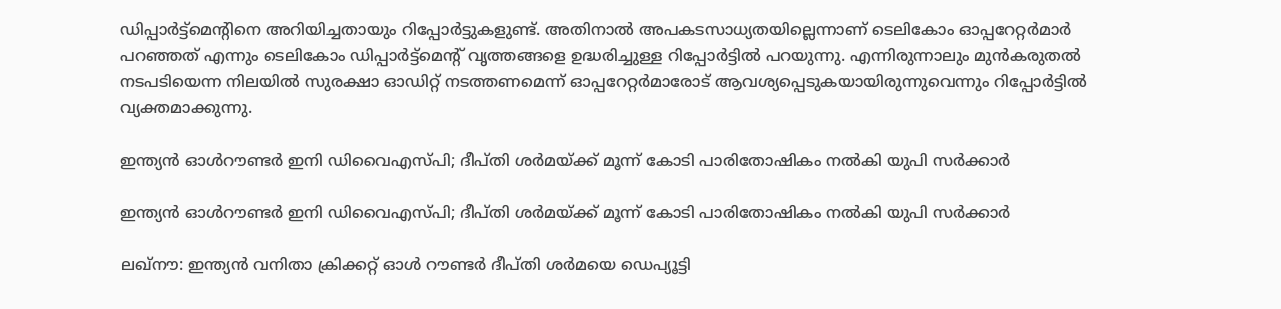ഡിപ്പാര്‍ട്ട്‌മെന്റിനെ അറിയിച്ചതായും റിപ്പോര്‍ട്ടുകളുണ്ട്. അതിനാല്‍ അപകടസാധ്യതയില്ലെന്നാണ് ടെലികോം ഓപ്പറേറ്റര്‍മാര്‍ പറഞ്ഞത് എന്നും ടെലികോം ഡിപ്പാര്‍ട്ട്‌മെന്റ് വൃത്തങ്ങളെ ഉദ്ധരിച്ചുള്ള റിപ്പോര്‍ട്ടില്‍ പറയുന്നു. എന്നിരുന്നാലും മുന്‍കരുതല്‍ നടപടിയെന്ന നിലയില്‍ സുരക്ഷാ ഓഡിറ്റ് നടത്തണമെന്ന് ഓപ്പറേറ്റര്‍മാരോട് ആവശ്യപ്പെടുകയായിരുന്നുവെന്നും റിപ്പോര്‍ട്ടില്‍ വ്യക്തമാക്കുന്നു.

ഇന്ത്യന്‍ ഓള്‍റൗണ്ടര്‍ ഇനി ഡിവൈഎസ്പി; ദീപ്തി ശര്‍മയ്ക്ക് മൂന്ന് കോടി പാരിതോഷികം നല്‍കി യുപി സര്‍ക്കാര്‍

ഇന്ത്യന്‍ ഓള്‍റൗണ്ടര്‍ ഇനി ഡിവൈഎസ്പി; ദീപ്തി ശര്‍മയ്ക്ക് മൂന്ന് കോടി പാരിതോഷികം നല്‍കി യുപി സര്‍ക്കാര്‍

ലഖ്‌നൗ: ഇന്ത്യന്‍ വനിതാ ക്രിക്കറ്റ് ഓള്‍ റൗണ്ടര്‍ ദീപ്തി ശര്‍മയെ ഡെപ്യൂട്ടി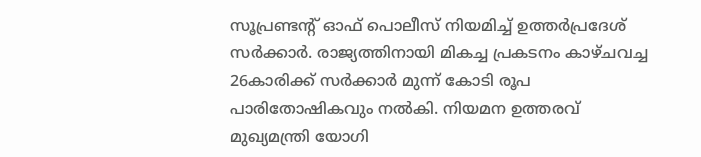സൂപ്രണ്ടന്റ് ഓഫ് പൊലീസ് നിയമിച്ച് ഉത്തര്‍പ്രദേശ് സര്‍ക്കാര്‍. രാജ്യത്തിനായി മികച്ച പ്രകടനം കാഴ്ചവച്ച 26കാരിക്ക് സര്‍ക്കാര്‍ മുന്ന് കോടി രൂപ പാരിതോഷികവും നല്‍കി. നിയമന ഉത്തരവ് മുഖ്യമന്ത്രി യോഗി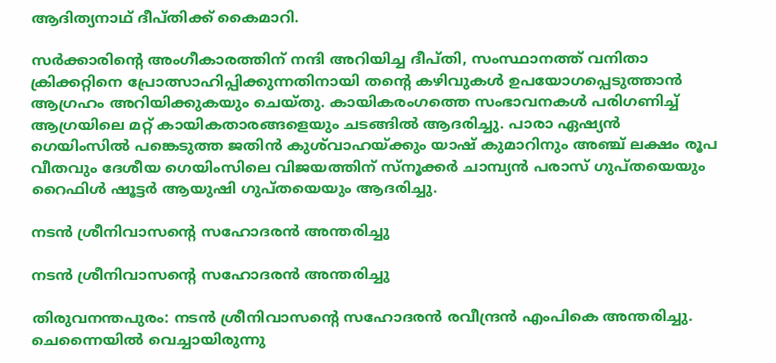ആദിത്യനാഥ് ദീപ്തിക്ക് കൈമാറി.

സര്‍ക്കാരിന്റെ അംഗീകാരത്തിന് നന്ദി അറിയിച്ച ദീപ്തി, സംസ്ഥാനത്ത് വനിതാ ക്രിക്കറ്റിനെ പ്രോത്സാഹിപ്പിക്കുന്നതിനായി തന്റെ കഴിവുകള്‍ ഉപയോഗപ്പെടുത്താന്‍ ആഗ്രഹം അറിയിക്കുകയും ചെയ്തു. കായികരംഗത്തെ സംഭാവനകള്‍ പരിഗണിച്ച് ആഗ്രയിലെ മറ്റ് കായികതാരങ്ങളെയും ചടങ്ങില്‍ ആദരിച്ചു. പാരാ ഏഷ്യന്‍ ഗെയിംസില്‍ പങ്കെടുത്ത ജതിന്‍ കുശ്‌വാഹയ്ക്കും യാഷ് കുമാറിനും അഞ്ച് ലക്ഷം രൂപ വീതവും ദേശീയ ഗെയിംസിലെ വിജയത്തിന് സ്നൂക്കര്‍ ചാമ്പ്യന്‍ പരാസ് ഗുപ്തയെയും റൈഫിള്‍ ഷൂട്ടര്‍ ആയുഷി ഗുപ്തയെയും ആദരിച്ചു.

നടൻ ശ്രീനിവാസന്റെ സഹോദരൻ അന്തരിച്ചു

നടൻ ശ്രീനിവാസന്റെ സഹോദരൻ അന്തരിച്ചു

തിരുവനന്തപുരം: നടൻ ശ്രീനിവാസന്റെ സഹോദരൻ രവീന്ദ്രൻ എംപികെ അന്തരിച്ചു. ചെന്നൈയിൽ വെച്ചായിരുന്നു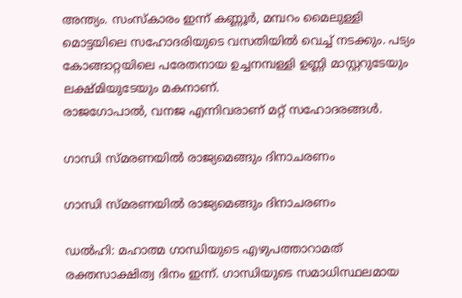അന്ത്യം. സംസ്കാരം ഇന്ന് കണ്ണൂർ, മമ്പറം മൈലുള്ളി മൊട്ടയിലെ സഹോദരിയുടെ വസതിയിൽ വെച്ച് നടക്കും. പട്യം കോങ്ങാറ്റയിലെ പരേതനായ ഉച്ചനമ്പള്ളി ഉണ്ണി മാസ്റ്ററുടേയും ലക്ഷ്മിയുടേയും മകനാണ്.
രാജഗോപാൽ, വനജ എന്നിവരാണ് മറ്റ് സഹോദരങ്ങൾ.

ഗാന്ധി സ്മരണയില്‍ രാജ്യമെങ്ങും ദിനാചരണം

ഗാന്ധി സ്മരണയില്‍ രാജ്യമെങ്ങും ദിനാചരണം

ഡൽഹി: മഹാത്മ ഗാന്ധിയുടെ എഴുപത്താറാമത് രക്തസാക്ഷിത്വ ദിനം ഇന്ന്. ഗാന്ധിയുടെ സമാധിസ്ഥലമായ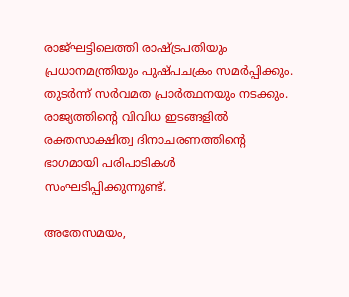രാജ്ഘട്ടിലെത്തി രാഷ്ട്രപതിയും പ്രധാനമന്ത്രിയും പുഷ്പചക്രം സമർപ്പിക്കും. തുടർന്ന് സർവമത പ്രാർത്ഥനയും നടക്കും. രാജ്യത്തിന്റെ വിവിധ ഇടങ്ങളിൽ രക്തസാക്ഷിത്വ ദിനാചരണത്തിന്റെ ഭാഗമായി പരിപാടികൾ സംഘടിപ്പിക്കുന്നുണ്ട്.

അതേസമയം,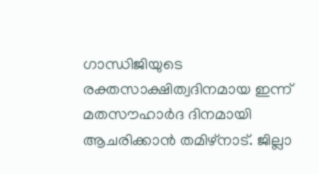ഗാന്ധിജിയുടെ രക്തസാക്ഷിത്വദിനമായ ഇന്ന് മതസൗഹാർദ ദിനമായി ആചരിക്കാൻ തമിഴ്നാട്. ജില്ലാ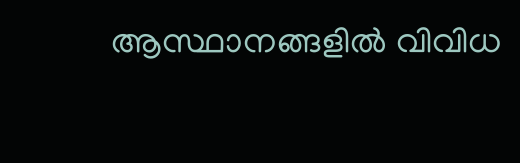ആസ്ഥാനങ്ങളിൽ വിവിധ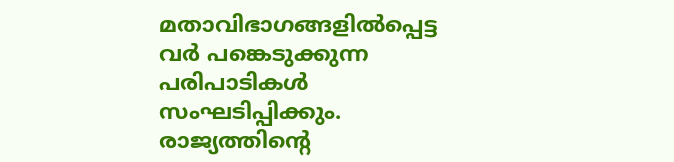മതാവിഭാഗങ്ങളിൽപ്പെട്ട വർ പങ്കെടുക്കുന്ന പരിപാടികൾ സംഘടിപ്പിക്കും. രാജ്യത്തിന്റെ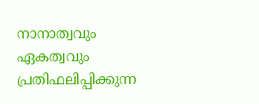നാനാത്വവും ഏകത്വവും പ്രതിഫലിപ്പിക്കുന്ന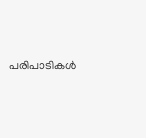പരിപാടികൾ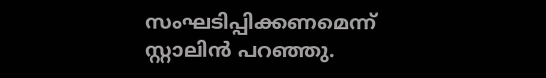സംഘടിപ്പിക്കണമെന്ന് സ്റ്റാലിൻ പറഞ്ഞു.